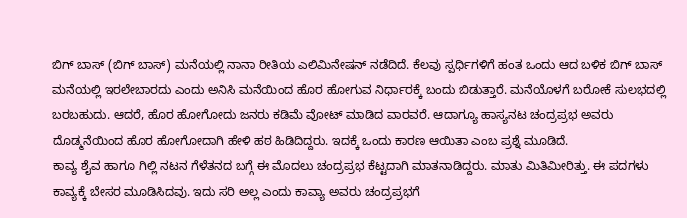ಬಿಗ್ ಬಾಸ್ (ಬಿಗ್ ಬಾಸ್) ಮನೆಯಲ್ಲಿ ನಾನಾ ರೀತಿಯ ಎಲಿಮಿನೇಷನ್ ನಡೆದಿದೆ. ಕೆಲವು ಸ್ಪರ್ಧಿಗಳಿಗೆ ಹಂತ ಒಂದು ಆದ ಬಳಿಕ ಬಿಗ್ ಬಾಸ್ ಮನೆಯಲ್ಲಿ ಇರಲೇಬಾರದು ಎಂದು ಅನಿಸಿ ಮನೆಯಿಂದ ಹೊರ ಹೋಗುವ ನಿರ್ಧಾರಕ್ಕೆ ಬಂದು ಬಿಡುತ್ತಾರೆ. ಮನೆಯೊಳಗೆ ಬರೋಕೆ ಸುಲಭದಲ್ಲಿ ಬರಬಹುದು. ಆದರೆ, ಹೊರ ಹೋಗೋದು ಜನರು ಕಡಿಮೆ ವೋಟ್ ಮಾಡಿದ ವಾರವರೆ. ಆದಾಗ್ಯೂ ಹಾಸ್ಯನಟ ಚಂದ್ರಪ್ರಭ ಅವರು ದೊಡ್ಮನೆಯಿಂದ ಹೊರ ಹೋಗೋದಾಗಿ ಹೇಳಿ ಹಠ ಹಿಡಿದಿದ್ದರು. ಇದಕ್ಕೆ ಒಂದು ಕಾರಣ ಆಯಿತಾ ಎಂಬ ಪ್ರಶ್ನೆ ಮೂಡಿದೆ.
ಕಾವ್ಯ ಶೈವ ಹಾಗೂ ಗಿಲ್ಲಿ ನಟನ ಗೆಳೆತನದ ಬಗ್ಗೆ ಈ ಮೊದಲು ಚಂದ್ರಪ್ರಭ ಕೆಟ್ಟದಾಗಿ ಮಾತನಾಡಿದ್ದರು. ಮಾತು ಮಿತಿಮೀರಿತ್ತು. ಈ ಪದಗಳು ಕಾವ್ಯಕ್ಕೆ ಬೇಸರ ಮೂಡಿಸಿದವು. ಇದು ಸರಿ ಅಲ್ಲ ಎಂದು ಕಾವ್ಯಾ ಅವರು ಚಂದ್ರಪ್ರಭಗೆ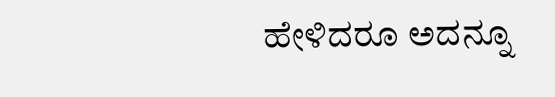ಹೇಳಿದರೂ ಅದನ್ನೂ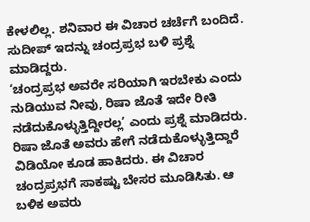ಕೇಳಲಿಲ್ಲ. ಶನಿವಾರ ಈ ವಿಚಾರ ಚರ್ಚೆಗೆ ಬಂದಿದೆ. ಸುದೀಪ್ ಇದನ್ನು ಚಂದ್ರಪ್ರಭ ಬಳಿ ಪ್ರಶ್ನೆ ಮಾಡಿದ್ದರು.
‘ಚಂದ್ರಪ್ರಭ ಅವರೇ ಸರಿಯಾಗಿ ಇರಬೇಕು ಎಂದು ನುಡಿಯುವ ನೀವು, ರಿಷಾ ಜೊತೆ ಇದೇ ರೀತಿ ನಡೆದುಕೊಳ್ಳುತ್ತಿದ್ದೀರಲ್ಲ’ ಎಂದು ಪ್ರಶ್ನೆ ಮಾಡಿದರು. ರಿಷಾ ಜೊತೆ ಅವರು ಹೇಗೆ ನಡೆದುಕೊಳ್ಳುತ್ತಿದ್ದಾರೆ ವಿಡಿಯೋ ಕೂಡ ಹಾಕಿದರು. ಈ ವಿಚಾರ ಚಂದ್ರಪ್ರಭಗೆ ಸಾಕಷ್ಟು ಬೇಸರ ಮೂಡಿಸಿತು. ಆ ಬಳಿಕ ಅವರು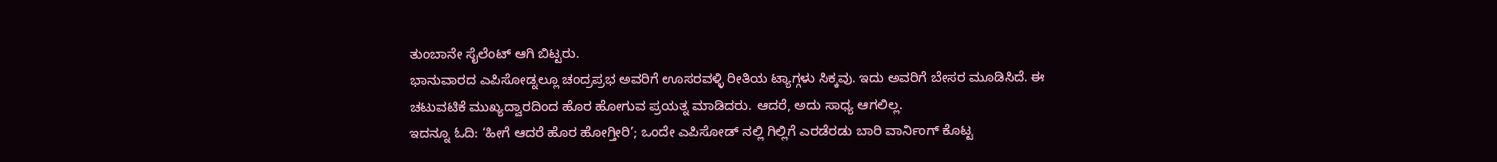ತುಂಬಾನೇ ಸೈಲೆಂಟ್ ಆಗಿ ಬಿಟ್ಟರು.
ಭಾನುವಾರದ ಎಪಿಸೋಡ್ನಲ್ಲೂ ಚಂದ್ರಪ್ರಭ ಅವರಿಗೆ ಊಸರವಳ್ಳಿ ರೀತಿಯ ಟ್ಯಾಗ್ಗಳು ಸಿಕ್ಕವು. ಇದು ಅವರಿಗೆ ಬೇಸರ ಮೂಡಿಸಿದೆ. ಈ ಚಟುವಟಿಕೆ ಮುಖ್ಯದ್ವಾರದಿಂದ ಹೊರ ಹೋಗುವ ಪ್ರಯತ್ನ ಮಾಡಿದರು. ಆದರೆ, ಅದು ಸಾಧ್ಯ ಆಗಲಿಲ್ಲ.
ಇದನ್ನೂ ಓದಿ: ‘ಹೀಗೆ ಆದರೆ ಹೊರ ಹೋಗ್ತೀರಿ’; ಒಂದೇ ಎಪಿಸೋಡ್ ನಲ್ಲಿ ಗಿಲ್ಲಿಗೆ ಎರಡೆರಡು ಬಾರಿ ವಾರ್ನಿಂಗ್ ಕೊಟ್ಟ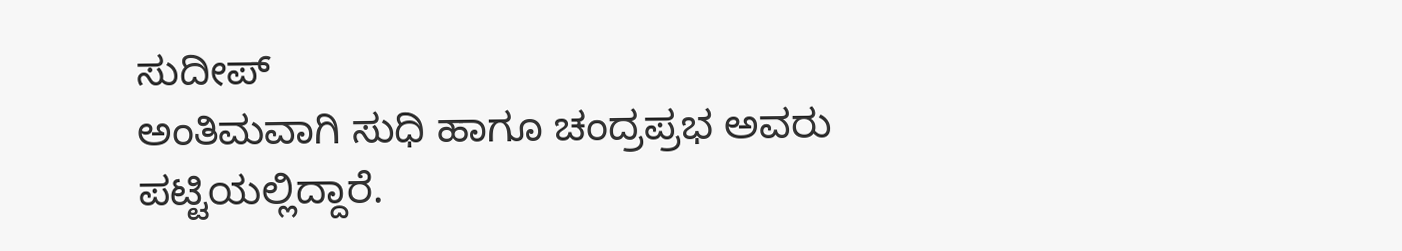ಸುದೀಪ್
ಅಂತಿಮವಾಗಿ ಸುಧಿ ಹಾಗೂ ಚಂದ್ರಪ್ರಭ ಅವರು ಪಟ್ಟಿಯಲ್ಲಿದ್ದಾರೆ.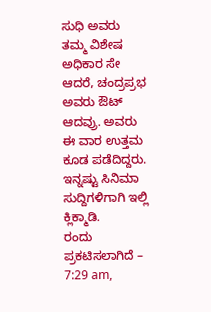ಸುಧಿ ಅವರು ತಮ್ಮ ವಿಶೇಷ ಅಧಿಕಾರ ಸೇ ಆದರೆ, ಚಂದ್ರಪ್ರಭ ಅವರು ಔಟ್ ಆದವ್ರು. ಅವರು ಈ ವಾರ ಉತ್ತಮ ಕೂಡ ಪಡೆದಿದ್ದರು.
ಇನ್ನಷ್ಟು ಸಿನಿಮಾ ಸುದ್ದಿಗಳಿಗಾಗಿ ಇಲ್ಲಿ ಕ್ಲಿಕ್ಮಾಡಿ.
ರಂದು ಪ್ರಕಟಿಸಲಾಗಿದೆ – 7:29 am,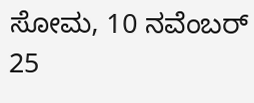ಸೋಮ, 10 ನವೆಂಬರ್ 25